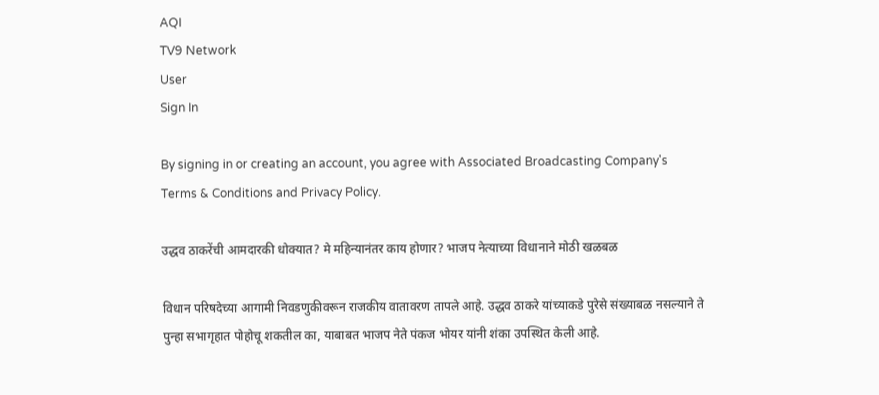AQI
TV9 Network
User
Sign In

By signing in or creating an account, you agree with Associated Broadcasting Company's Terms & Conditions and Privacy Policy.

उद्धव ठाकरेंची आमदारकी धोक्यात? मे महिन्यानंतर काय होणार? भाजप नेत्याच्या विधानाने मोठी खळबळ

विधान परिषदेच्या आगामी निवडणुकीवरून राजकीय वातावरण तापले आहे. उद्धव ठाकरे यांच्याकडे पुरेसे संख्याबळ नसल्याने ते पुन्हा सभागृहात पोहोचू शकतील का, याबाबत भाजप नेते पंकज भोयर यांनी शंका उपस्थित केली आहे.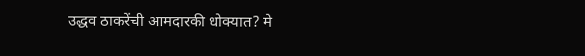उद्धव ठाकरेंची आमदारकी धोक्यात? मे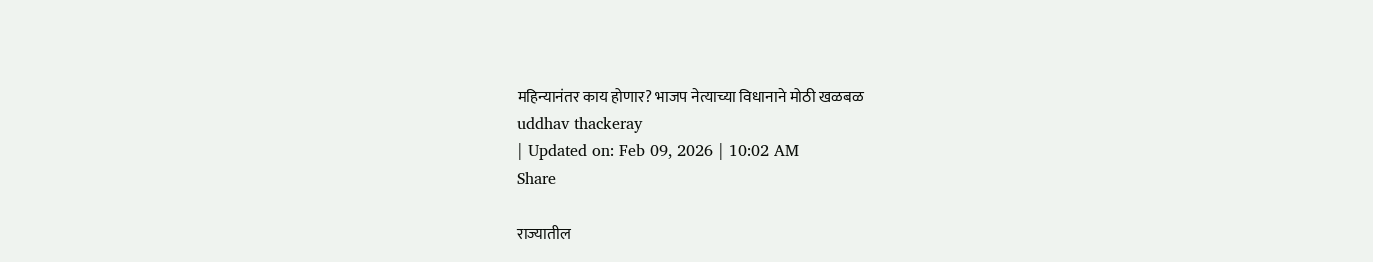महिन्यानंतर काय होणार? भाजप नेत्याच्या विधानाने मोठी खळबळ
uddhav thackeray
| Updated on: Feb 09, 2026 | 10:02 AM
Share

राज्यातील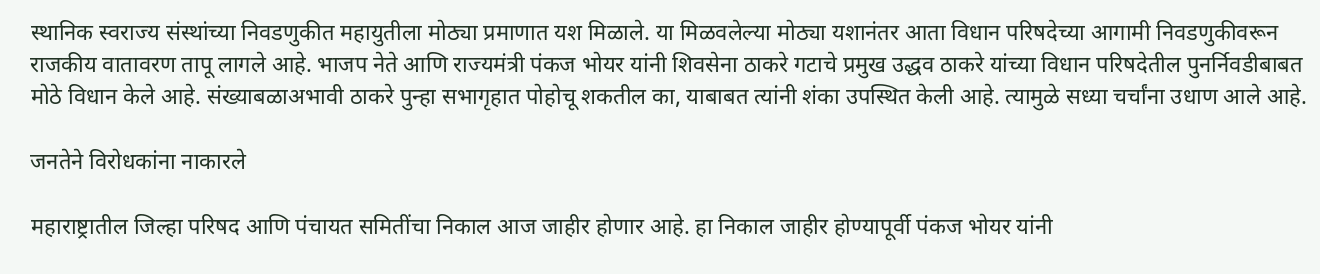स्थानिक स्वराज्य संस्थांच्या निवडणुकीत महायुतीला मोठ्या प्रमाणात यश मिळाले. या मिळवलेल्या मोठ्या यशानंतर आता विधान परिषदेच्या आगामी निवडणुकीवरून राजकीय वातावरण तापू लागले आहे. भाजप नेते आणि राज्यमंत्री पंकज भोयर यांनी शिवसेना ठाकरे गटाचे प्रमुख उद्धव ठाकरे यांच्या विधान परिषदेतील पुनर्निवडीबाबत मोठे विधान केले आहे. संख्याबळाअभावी ठाकरे पुन्हा सभागृहात पोहोचू शकतील का, याबाबत त्यांनी शंका उपस्थित केली आहे. त्यामुळे सध्या चर्चांना उधाण आले आहे.

जनतेने विरोधकांना नाकारले

महाराष्ट्रातील जिल्हा परिषद आणि पंचायत समितींचा निकाल आज जाहीर होणार आहे. हा निकाल जाहीर होण्यापूर्वी पंकज भोयर यांनी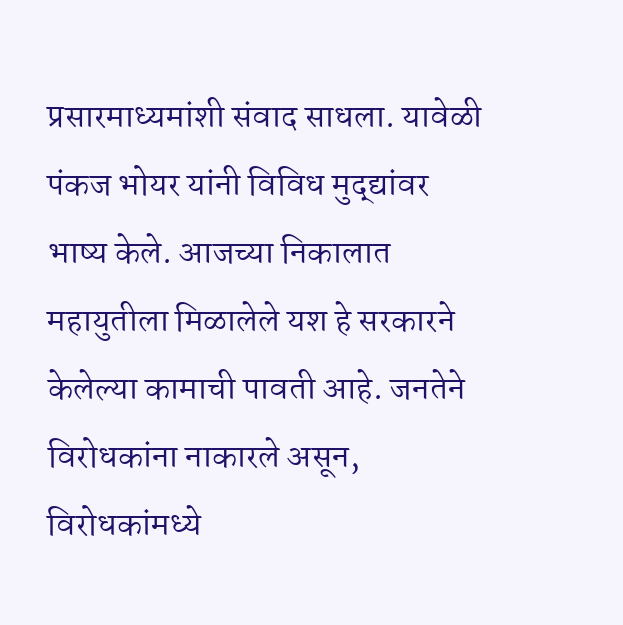प्रसारमाध्यमांशी संवाद साधला. यावेळी पंकज भोयर यांनी विविध मुद्द्यांवर भाष्य केले. आजच्या निकालात महायुतीला मिळालेले यश हे सरकारने केलेल्या कामाची पावती आहे. जनतेने विरोधकांना नाकारले असून, विरोधकांमध्ये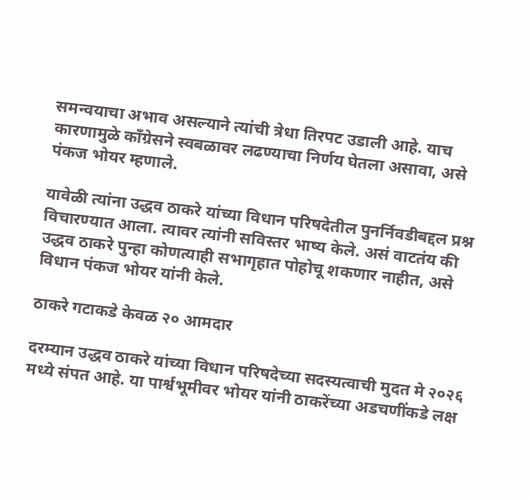समन्वयाचा अभाव असल्याने त्यांची त्रेधा तिरपट उडाली आहे. याच कारणामुळे काँग्रेसने स्वबळावर लढण्याचा निर्णय घेतला असावा, असे पंकज भोयर म्हणाले.

यावेळी त्यांना उद्धव ठाकरे यांच्या विधान परिषदेतील पुनर्निवडीबद्दल प्रश्न विचारण्यात आला. त्यावर त्यांनी सविस्तर भाष्य केले. असं वाटतंय की उद्धव ठाकरे पुन्हा कोणत्याही सभागृहात पोहोचू शकणार नाहीत, असे विधान पंकज भोयर यांनी केले.

ठाकरे गटाकडे केवळ २० आमदार

दरम्यान उद्धव ठाकरे यांच्या विधान परिषदेच्या सदस्यत्वाची मुदत मे २०२६ मध्ये संपत आहे. या पार्श्वभूमीवर भोयर यांनी ठाकरेंच्या अडचणींकडे लक्ष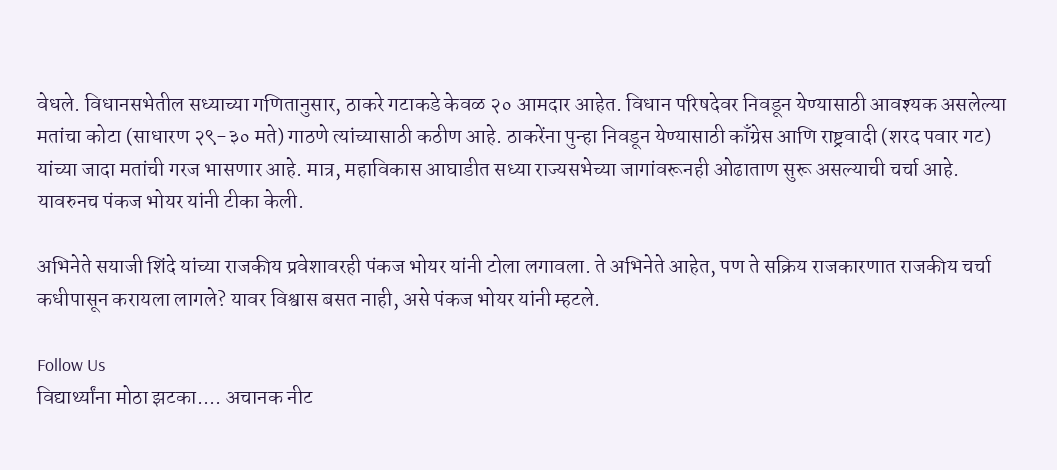वेधले. विधानसभेतील सध्याच्या गणितानुसार, ठाकरे गटाकडे केवळ २० आमदार आहेत. विधान परिषदेवर निवडून येण्यासाठी आवश्यक असलेल्या मतांचा कोटा (साधारण २९-३० मते) गाठणे त्यांच्यासाठी कठीण आहे. ठाकरेंना पुन्हा निवडून येण्यासाठी काँग्रेस आणि राष्ट्रवादी (शरद पवार गट) यांच्या जादा मतांची गरज भासणार आहे. मात्र, महाविकास आघाडीत सध्या राज्यसभेच्या जागांवरूनही ओढाताण सुरू असल्याची चर्चा आहे. यावरुनच पंकज भोयर यांनी टीका केली.

अभिनेते सयाजी शिंदे यांच्या राजकीय प्रवेशावरही पंकज भोयर यांनी टोला लगावला. ते अभिनेते आहेत, पण ते सक्रिय राजकारणात राजकीय चर्चा कधीपासून करायला लागले? यावर विश्वास बसत नाही, असे पंकज भोयर यांनी म्हटले.

Follow Us
विद्यार्थ्यांना मोठा झटका.... अचानक नीट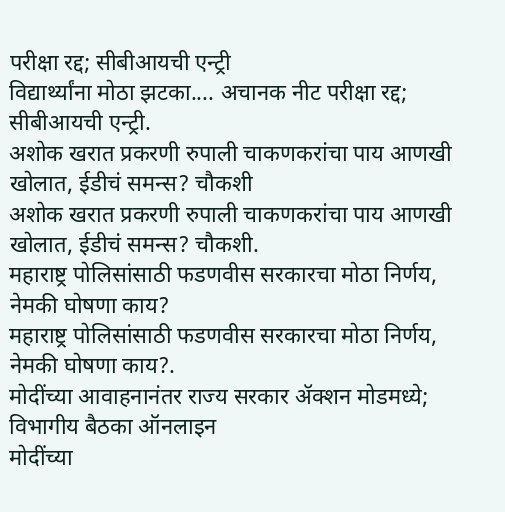परीक्षा रद्द; सीबीआयची एन्ट्री
विद्यार्थ्यांना मोठा झटका.... अचानक नीट परीक्षा रद्द; सीबीआयची एन्ट्री.
अशोक खरात प्रकरणी रुपाली चाकणकरांचा पाय आणखी खोलात, ईडीचं समन्स? चौकशी
अशोक खरात प्रकरणी रुपाली चाकणकरांचा पाय आणखी खोलात, ईडीचं समन्स? चौकशी.
महाराष्ट्र पोलिसांसाठी फडणवीस सरकारचा मोठा निर्णय, नेमकी घोषणा काय?
महाराष्ट्र पोलिसांसाठी फडणवीस सरकारचा मोठा निर्णय, नेमकी घोषणा काय?.
मोदींच्या आवाहनानंतर राज्य सरकार ॲक्शन मोडमध्ये; विभागीय बैठका ऑनलाइन
मोदींच्या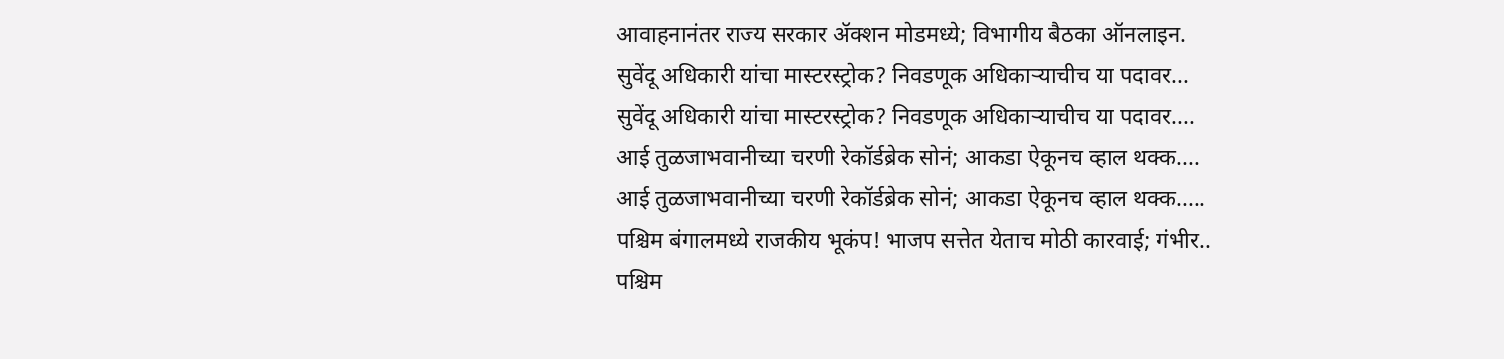आवाहनानंतर राज्य सरकार ॲक्शन मोडमध्ये; विभागीय बैठका ऑनलाइन.
सुवेंदू अधिकारी यांचा मास्टरस्ट्रोक? निवडणूक अधिकाऱ्याचीच या पदावर...
सुवेंदू अधिकारी यांचा मास्टरस्ट्रोक? निवडणूक अधिकाऱ्याचीच या पदावर....
आई तुळजाभवानीच्या चरणी रेकॉर्डब्रेक सोनं; आकडा ऐकूनच व्हाल थक्क....
आई तुळजाभवानीच्या चरणी रेकॉर्डब्रेक सोनं; आकडा ऐकूनच व्हाल थक्क.....
पश्चिम बंगालमध्ये राजकीय भूकंप! भाजप सत्तेत येताच मोठी कारवाई; गंभीर..
पश्चिम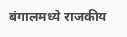बंगालमध्ये राजकीय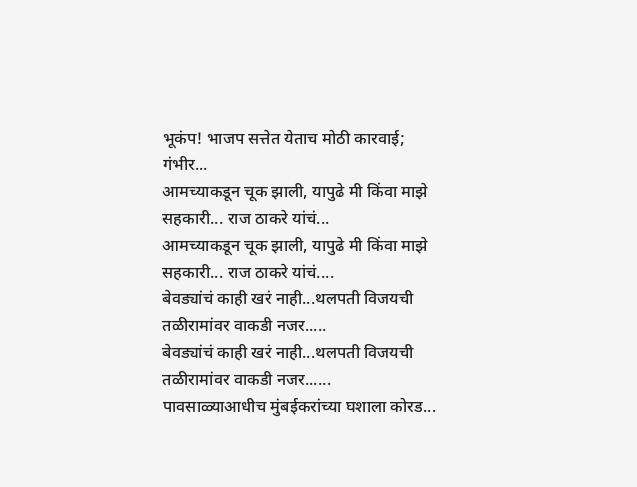भूकंप! भाजप सत्तेत येताच मोठी कारवाई; गंभीर...
आमच्याकडून चूक झाली, यापुढे मी किंवा माझे सहकारी... राज ठाकरे यांचं...
आमच्याकडून चूक झाली, यापुढे मी किंवा माझे सहकारी... राज ठाकरे यांचं....
बेवड्यांचं काही खरं नाही...थलपती विजयची तळीरामांवर वाकडी नजर.....
बेवड्यांचं काही खरं नाही...थलपती विजयची तळीरामांवर वाकडी नजर......
पावसाळ्याआधीच मुंबईकरांच्या घशाला कोरड...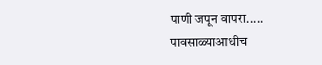पाणी जपून वापरा.....
पावसाळ्याआधीच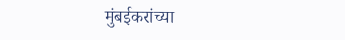मुंबईकरांच्या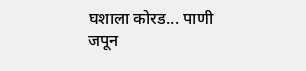घशाला कोरड... पाणी जपून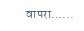वापरा......